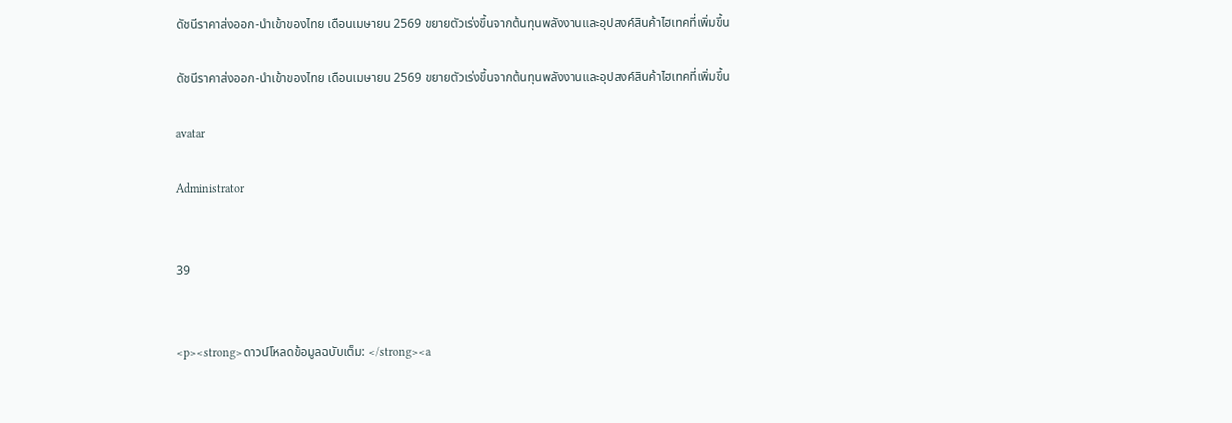ดัชนีราคาส่งออก-นำเข้าของไทย เดือนเมษายน 2569 ขยายตัวเร่งขึ้นจากต้นทุนพลังงานและอุปสงค์สินค้าไฮเทคที่เพิ่มขึ้น

ดัชนีราคาส่งออก-นำเข้าของไทย เดือนเมษายน 2569 ขยายตัวเร่งขึ้นจากต้นทุนพลังงานและอุปสงค์สินค้าไฮเทคที่เพิ่มขึ้น

avatar

Administrator


39


<p><strong>ดาวน์โหลดข้อมูลฉบับเต็ม: </strong><a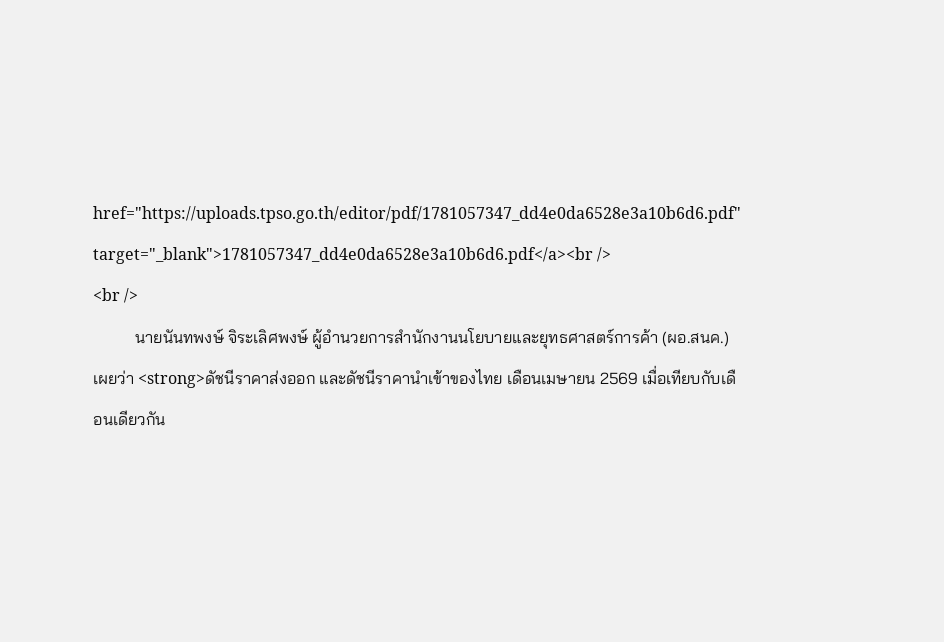href="https://uploads.tpso.go.th/editor/pdf/1781057347_dd4e0da6528e3a10b6d6.pdf" target="_blank">1781057347_dd4e0da6528e3a10b6d6.pdf</a><br />
<br />
          นายนันทพงษ์ จิระเลิศพงษ์ ผู้อำนวยการสำนักงานนโยบายและยุทธศาสตร์การค้า (ผอ.สนค.) เผยว่า <strong>ดัชนีราคาส่งออก และดัชนีราคานำเข้าของไทย เดือนเมษายน 2569 เมื่อเทียบกับเดือนเดียวกัน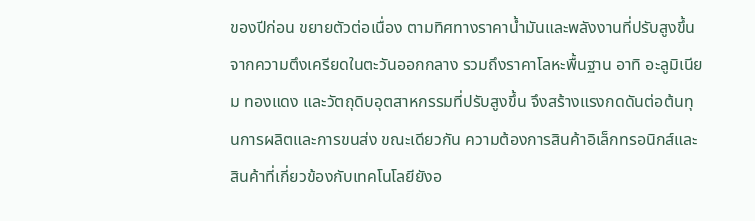ของปีก่อน ขยายตัวต่อเนื่อง ตามทิศทางราคาน้ำมันและพลังงานที่ปรับสูงขึ้นจากความตึงเครียดในตะวันออกกลาง รวมถึงราคาโลหะพื้นฐาน อาทิ อะลูมิเนียม ทองแดง และวัตถุดิบอุตสาหกรรมที่ปรับสูงขึ้น จึงสร้างแรงกดดันต่อต้นทุนการผลิตและการขนส่ง ขณะเดียวกัน ความต้องการสินค้าอิเล็กทรอนิกส์และสินค้าที่เกี่ยวข้องกับเทคโนโลยียังอ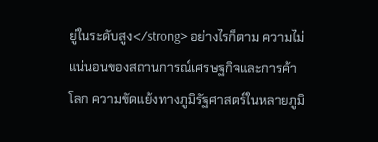ยู่ในระดับสูง</strong> อย่างไรก็ตาม ความไม่แน่นอนของสถานการณ์เศรษฐกิจและการค้าโลก ความขัดแย้งทางภูมิรัฐศาสตร์ในหลายภูมิ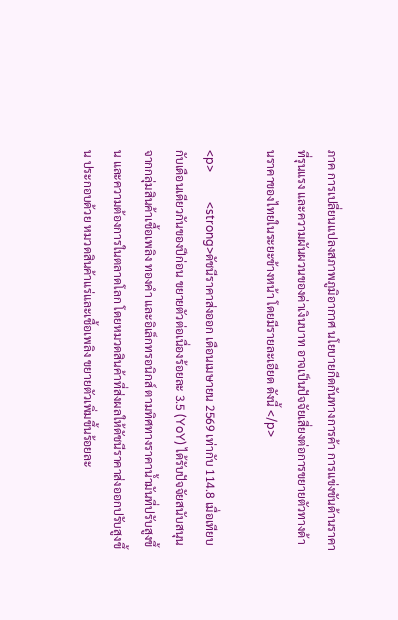ภาค การเปลี่ยนแปลงสภาพภูมิอากาศ นโยบายกีดกันทางการค้า การแข่งขันด้านราคาที่รุนแรง และความผันผวนของค่าเงินบาท อาจเป็นปัจจัยเสี่ยงต่อการขยายตัวทางด้านราคาของไทยในระยะข้างหน้า โดยมีรายละเอียด ดังนี้ </p>

<p>          <strong>ดัชนีราคาส่งออก เดือนเมษายน 2569 เท่ากับ 114.8 เมื่อเทียบกับเดือนเดียวกันของปีก่อน ขยายตัวต่อเนื่องร้อยละ 3.5 (YoY) ได้รับปัจจัยสนับสนุนจากกลุ่มสินค้าเชื้อเพลิง ทองคำ และอิเล็กทรอนิกส์ ตามทิศทางราคาน้ำมันที่ปรับสูงขึ้น และความต้องการในตลาดโลก โดยหมวดสินค้าที่ส่งผลให้ดัชนีราคาส่งออกปรับสูงขึ้น ประกอบด้วย หมวดสินค้าแร่และเชื้อเพลิง ขยายตัวเพิ่มขึ้นร้อยละ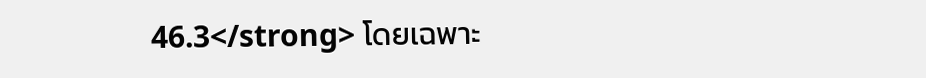46.3</strong> โดยเฉพาะ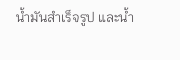น้ำมันสำเร็จรูป และน้ำ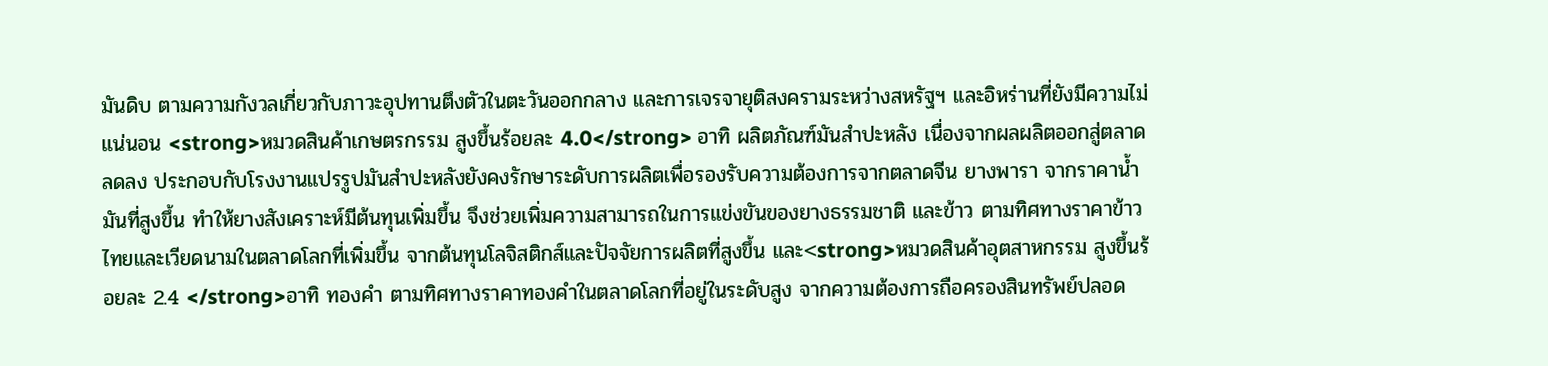มันดิบ ตามความกังวลเกี่ยวกับภาวะอุปทานตึงตัวในตะวันออกกลาง และการเจรจายุติสงครามระหว่างสหรัฐฯ และอิหร่านที่ยังมีความไม่แน่นอน <strong>หมวดสินค้าเกษตรกรรม สูงขึ้นร้อยละ 4.0</strong> อาทิ ผลิตภัณฑ์มันสำปะหลัง เนื่องจากผลผลิตออกสู่ตลาดลดลง ประกอบกับโรงงานแปรรูปมันสำปะหลังยังคงรักษาระดับการผลิตเพื่อรองรับความต้องการจากตลาดจีน ยางพารา จากราคาน้ำมันที่สูงขึ้น ทำให้ยางสังเคราะห์มีต้นทุนเพิ่มขึ้น จึงช่วยเพิ่มความสามารถในการแข่งขันของยางธรรมชาติ และข้าว ตามทิศทางราคาข้าวไทยและเวียดนามในตลาดโลกที่เพิ่มขึ้น จากต้นทุนโลจิสติกส์และปัจจัยการผลิตที่สูงขึ้น และ<strong>หมวดสินค้าอุตสาหกรรม สูงขึ้นร้อยละ 2.4 </strong>อาทิ ทองคำ ตามทิศทางราคาทองคำในตลาดโลกที่อยู่ในระดับสูง จากความต้องการถือครองสินทรัพย์ปลอด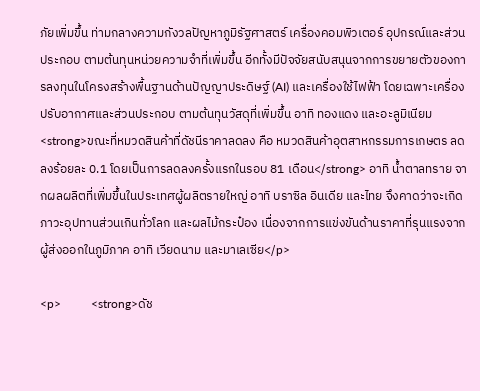ภัยเพิ่มขึ้น ท่ามกลางความกังวลปัญหาภูมิรัฐศาสตร์ เครื่องคอมพิวเตอร์ อุปกรณ์และส่วนประกอบ ตามต้นทุนหน่วยความจำที่เพิ่มขึ้น อีกทั้งมีปัจจัยสนับสนุนจากการขยายตัวของการลงทุนในโครงสร้างพื้นฐานด้านปัญญาประดิษฐ์ (AI) และเครื่องใช้ไฟฟ้า โดยเฉพาะเครื่องปรับอากาศและส่วนประกอบ ตามต้นทุนวัสดุที่เพิ่มขึ้น อาทิ ทองแดง และอะลูมิเนียม <strong>ขณะที่หมวดสินค้าที่ดัชนีราคาลดลง คือ หมวดสินค้าอุตสาหกรรมการเกษตร ลดลงร้อยละ 0.1 โดยเป็นการลดลงครั้งแรกในรอบ 81 เดือน</strong> อาทิ น้ำตาลทราย จากผลผลิตที่เพิ่มขึ้นในประเทศผู้ผลิตรายใหญ่ อาทิ บราซิล อินเดีย และไทย จึงคาดว่าจะเกิดภาวะอุปทานส่วนเกินทั่วโลก และผลไม้กระป๋อง เนื่องจากการแข่งขันด้านราคาที่รุนแรงจากผู้ส่งออกในภูมิภาค อาทิ เวียดนาม และมาเลเซีย</p>

<p>          <strong>ดัช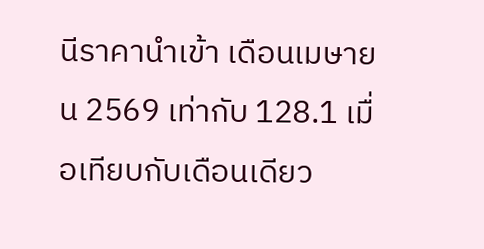นีราคานำเข้า เดือนเมษายน 2569 เท่ากับ 128.1 เมื่อเทียบกับเดือนเดียว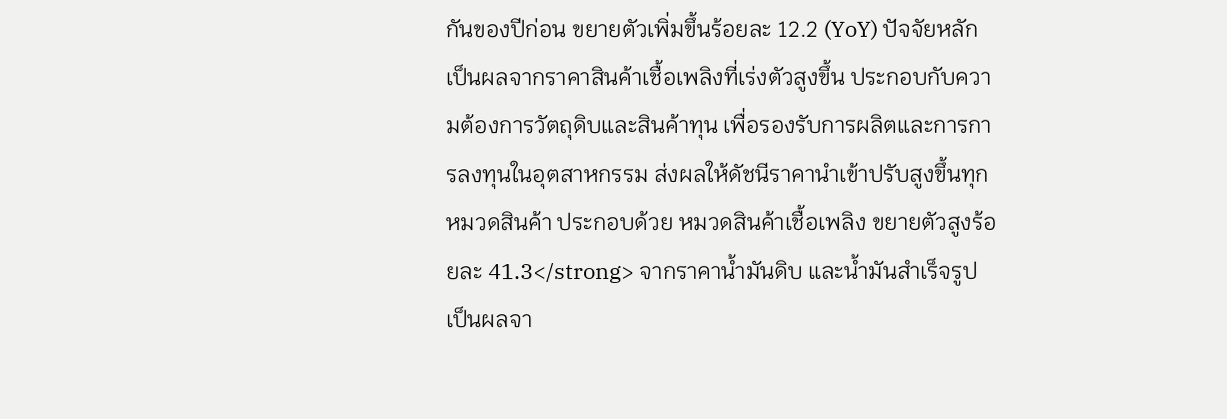กันของปีก่อน ขยายตัวเพิ่มขึ้นร้อยละ 12.2 (YoY) ปัจจัยหลักเป็นผลจากราคาสินค้าเชื้อเพลิงที่เร่งตัวสูงขึ้น ประกอบกับความต้องการวัตถุดิบและสินค้าทุน เพื่อรองรับการผลิตและการการลงทุนในอุตสาหกรรม ส่งผลให้ดัชนีราคานำเข้าปรับสูงขึ้นทุกหมวดสินค้า ประกอบด้วย หมวดสินค้าเชื้อเพลิง ขยายตัวสูงร้อยละ 41.3</strong> จากราคาน้ำมันดิบ และน้ำมันสำเร็จรูป เป็นผลจา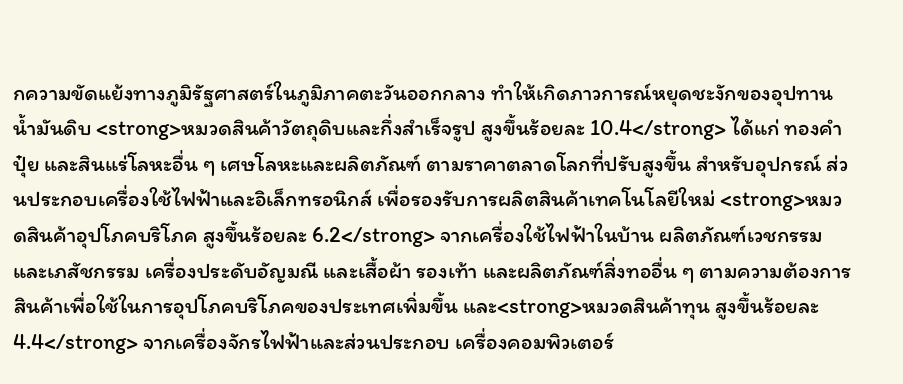กความขัดแย้งทางภูมิรัฐศาสตร์ในภูมิภาคตะวันออกกลาง ทำให้เกิดภาวการณ์หยุดชะงักของอุปทานน้ำมันดิบ <strong>หมวดสินค้าวัตถุดิบและกึ่งสำเร็จรูป สูงขึ้นร้อยละ 10.4</strong> ได้แก่ ทองคำ ปุ๋ย และสินแร่โลหะอื่น ๆ เศษโลหะและผลิตภัณฑ์ ตามราคาตลาดโลกที่ปรับสูงขึ้น สำหรับอุปกรณ์ ส่วนประกอบเครื่องใช้ไฟฟ้าและอิเล็กทรอนิกส์ เพื่อรองรับการผลิตสินค้าเทคโนโลยีใหม่ <strong>หมวดสินค้าอุปโภคบริโภค สูงขึ้นร้อยละ 6.2</strong> จากเครื่องใช้ไฟฟ้าในบ้าน ผลิตภัณฑ์เวชกรรมและเภสัชกรรม เครื่องประดับอัญมณี และเสื้อผ้า รองเท้า และผลิตภัณฑ์สิ่งทออื่น ๆ ตามความต้องการสินค้าเพื่อใช้ในการอุปโภคบริโภคของประเทศเพิ่มขึ้น และ<strong>หมวดสินค้าทุน สูงขึ้นร้อยละ 4.4</strong> จากเครื่องจักรไฟฟ้าและส่วนประกอบ เครื่องคอมพิวเตอร์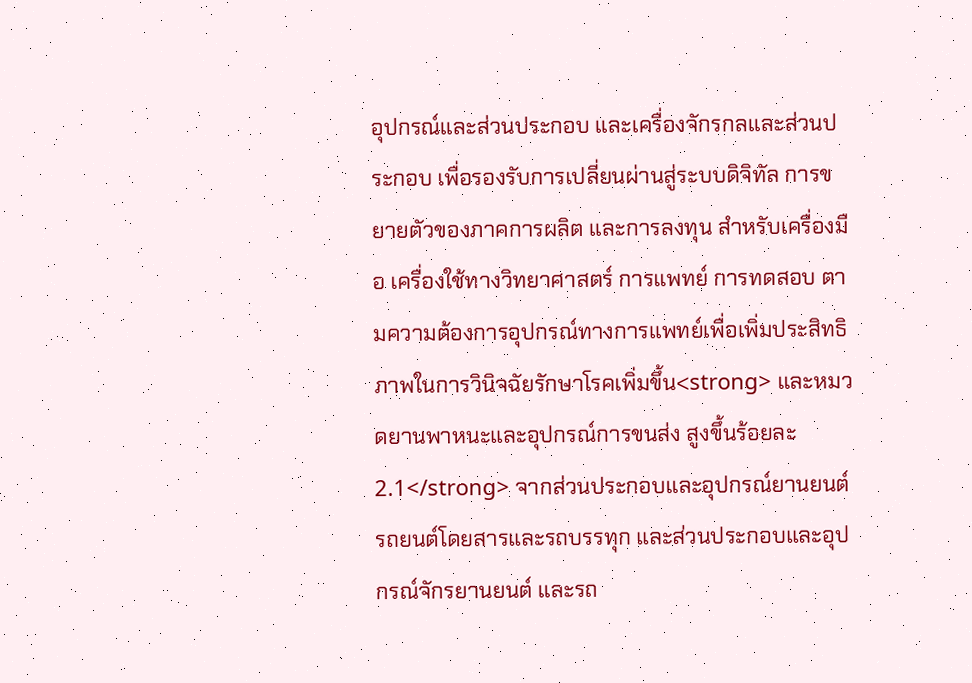อุปกรณ์และส่วนประกอบ และเครื่องจักรกลและส่วนประกอบ เพื่อรองรับการเปลี่ยนผ่านสู่ระบบดิจิทัล การขยายตัวของภาคการผลิต และการลงทุน สำหรับเครื่องมือ เครื่องใช้ทางวิทยาศาสตร์ การแพทย์ การทดสอบ ตามความต้องการอุปกรณ์ทางการแพทย์เพื่อเพิ่มประสิทธิภาพในการวินิจฉัยรักษาโรคเพิ่มขึ้น<strong> และหมวดยานพาหนะและอุปกรณ์การขนส่ง สูงขึ้นร้อยละ 2.1</strong> จากส่วนประกอบและอุปกรณ์ยานยนต์ รถยนต์โดยสารและรถบรรทุก และส่วนประกอบและอุปกรณ์จักรยานยนต์ และรถ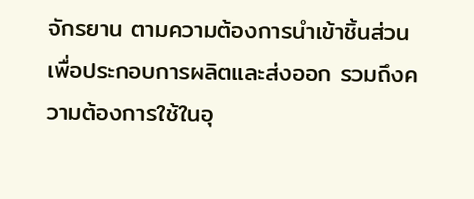จักรยาน ตามความต้องการนำเข้าชิ้นส่วน เพื่อประกอบการผลิตและส่งออก รวมถึงความต้องการใช้ในอุ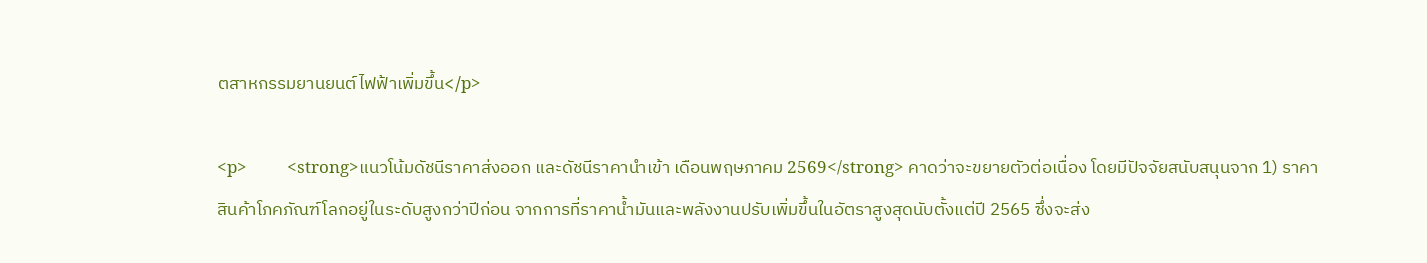ตสาหกรรมยานยนต์ไฟฟ้าเพิ่มขึ้น</p>

<p>          <strong>แนวโน้มดัชนีราคาส่งออก และดัชนีราคานำเข้า เดือนพฤษภาคม 2569</strong> คาดว่าจะขยายตัวต่อเนื่อง โดยมีปัจจัยสนับสนุนจาก 1) ราคาสินค้าโภคภัณฑ์โลกอยู่ในระดับสูงกว่าปีก่อน จากการที่ราคาน้ำมันและพลังงานปรับเพิ่มขึ้นในอัตราสูงสุดนับตั้งแต่ปี 2565 ซึ่งจะส่ง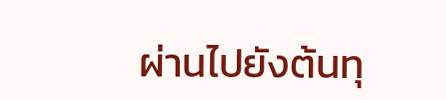ผ่านไปยังต้นทุ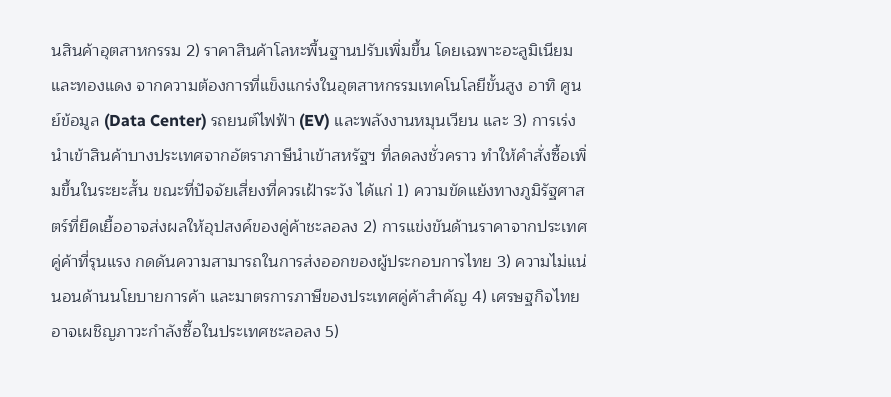นสินค้าอุตสาหกรรม 2) ราคาสินค้าโลหะพื้นฐานปรับเพิ่มขึ้น โดยเฉพาะอะลูมิเนียมและทองแดง จากความต้องการที่แข็งแกร่งในอุตสาหกรรมเทคโนโลยีขั้นสูง อาทิ ศูนย์ข้อมูล (Data Center) รถยนต์ไฟฟ้า (EV) และพลังงานหมุนเวียน และ 3) การเร่งนำเข้าสินค้าบางประเทศจากอัตราภาษีนำเข้าสหรัฐฯ ที่ลดลงชั่วคราว ทำให้คำสั่งซื้อเพิ่มขึ้นในระยะสั้น ขณะที่ปัจจัยเสี่ยงที่ควรเฝ้าระวัง ได้แก่ 1) ความขัดแย้งทางภูมิรัฐศาสตร์ที่ยืดเยื้ออาจส่งผลให้อุปสงค์ของคู่ค้าชะลอลง 2) การแข่งขันด้านราคาจากประเทศคู่ค้าที่รุนแรง กดดันความสามารถในการส่งออกของผู้ประกอบการไทย 3) ความไม่แน่นอนด้านนโยบายการค้า และมาตรการภาษีของประเทศคู่ค้าสำคัญ 4) เศรษฐกิจไทยอาจเผชิญภาวะกำลังซื้อในประเทศชะลอลง 5)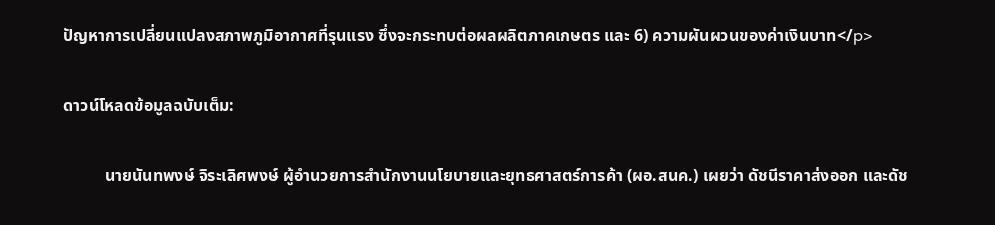ปัญหาการเปลี่ยนแปลงสภาพภูมิอากาศที่รุนแรง ซึ่งจะกระทบต่อผลผลิตภาคเกษตร และ 6) ความผันผวนของค่าเงินบาท</p>

ดาวน์โหลดข้อมูลฉบับเต็ม:

          นายนันทพงษ์ จิระเลิศพงษ์ ผู้อำนวยการสำนักงานนโยบายและยุทธศาสตร์การค้า (ผอ.สนค.) เผยว่า ดัชนีราคาส่งออก และดัช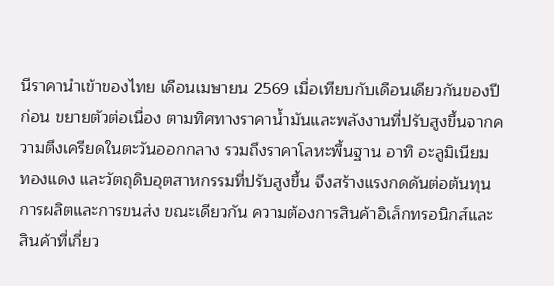นีราคานำเข้าของไทย เดือนเมษายน 2569 เมื่อเทียบกับเดือนเดียวกันของปีก่อน ขยายตัวต่อเนื่อง ตามทิศทางราคาน้ำมันและพลังงานที่ปรับสูงขึ้นจากความตึงเครียดในตะวันออกกลาง รวมถึงราคาโลหะพื้นฐาน อาทิ อะลูมิเนียม ทองแดง และวัตถุดิบอุตสาหกรรมที่ปรับสูงขึ้น จึงสร้างแรงกดดันต่อต้นทุนการผลิตและการขนส่ง ขณะเดียวกัน ความต้องการสินค้าอิเล็กทรอนิกส์และสินค้าที่เกี่ยว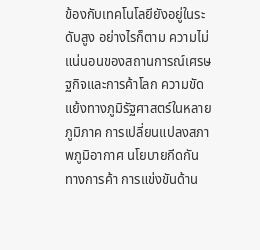ข้องกับเทคโนโลยียังอยู่ในระดับสูง อย่างไรก็ตาม ความไม่แน่นอนของสถานการณ์เศรษฐกิจและการค้าโลก ความขัดแย้งทางภูมิรัฐศาสตร์ในหลายภูมิภาค การเปลี่ยนแปลงสภาพภูมิอากาศ นโยบายกีดกันทางการค้า การแข่งขันด้าน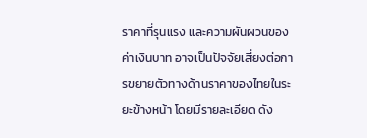ราคาที่รุนแรง และความผันผวนของค่าเงินบาท อาจเป็นปัจจัยเสี่ยงต่อการขยายตัวทางด้านราคาของไทยในระยะข้างหน้า โดยมีรายละเอียด ดัง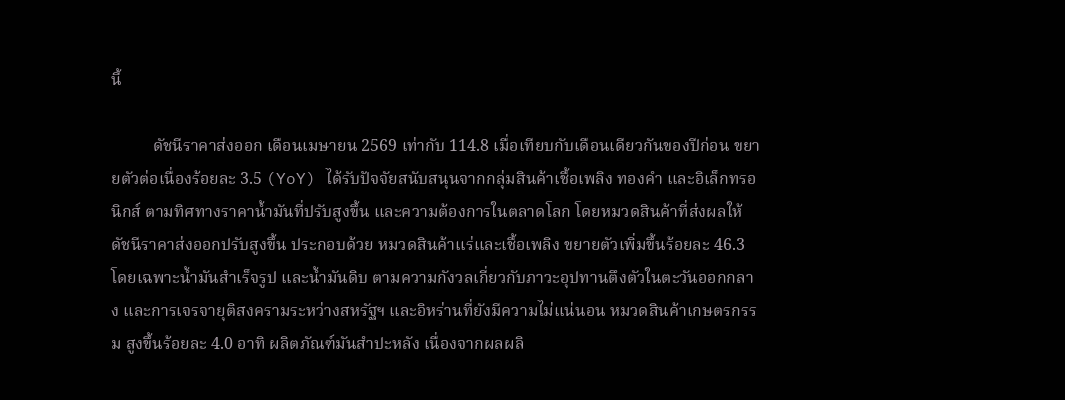นี้

          ดัชนีราคาส่งออก เดือนเมษายน 2569 เท่ากับ 114.8 เมื่อเทียบกับเดือนเดียวกันของปีก่อน ขยายตัวต่อเนื่องร้อยละ 3.5 (YoY) ได้รับปัจจัยสนับสนุนจากกลุ่มสินค้าเชื้อเพลิง ทองคำ และอิเล็กทรอนิกส์ ตามทิศทางราคาน้ำมันที่ปรับสูงขึ้น และความต้องการในตลาดโลก โดยหมวดสินค้าที่ส่งผลให้ดัชนีราคาส่งออกปรับสูงขึ้น ประกอบด้วย หมวดสินค้าแร่และเชื้อเพลิง ขยายตัวเพิ่มขึ้นร้อยละ 46.3 โดยเฉพาะน้ำมันสำเร็จรูป และน้ำมันดิบ ตามความกังวลเกี่ยวกับภาวะอุปทานตึงตัวในตะวันออกกลาง และการเจรจายุติสงครามระหว่างสหรัฐฯ และอิหร่านที่ยังมีความไม่แน่นอน หมวดสินค้าเกษตรกรรม สูงขึ้นร้อยละ 4.0 อาทิ ผลิตภัณฑ์มันสำปะหลัง เนื่องจากผลผลิ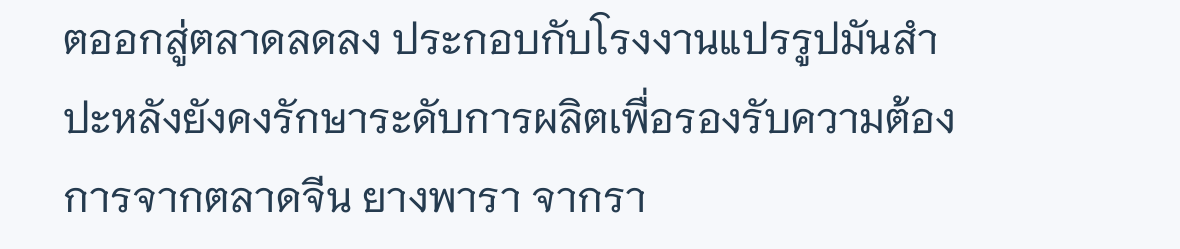ตออกสู่ตลาดลดลง ประกอบกับโรงงานแปรรูปมันสำปะหลังยังคงรักษาระดับการผลิตเพื่อรองรับความต้องการจากตลาดจีน ยางพารา จากรา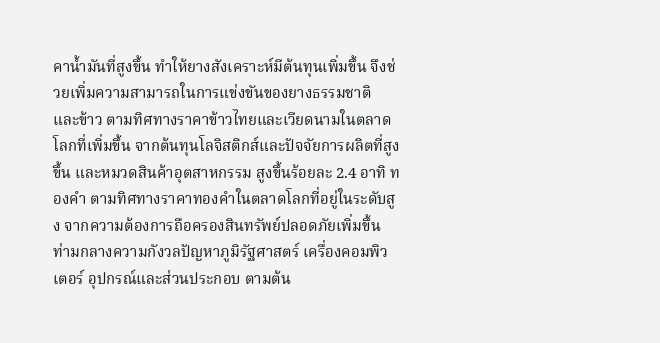คาน้ำมันที่สูงขึ้น ทำให้ยางสังเคราะห์มีต้นทุนเพิ่มขึ้น จึงช่วยเพิ่มความสามารถในการแข่งขันของยางธรรมชาติ และข้าว ตามทิศทางราคาข้าวไทยและเวียดนามในตลาดโลกที่เพิ่มขึ้น จากต้นทุนโลจิสติกส์และปัจจัยการผลิตที่สูงขึ้น และหมวดสินค้าอุตสาหกรรม สูงขึ้นร้อยละ 2.4 อาทิ ทองคำ ตามทิศทางราคาทองคำในตลาดโลกที่อยู่ในระดับสูง จากความต้องการถือครองสินทรัพย์ปลอดภัยเพิ่มขึ้น ท่ามกลางความกังวลปัญหาภูมิรัฐศาสตร์ เครื่องคอมพิวเตอร์ อุปกรณ์และส่วนประกอบ ตามต้น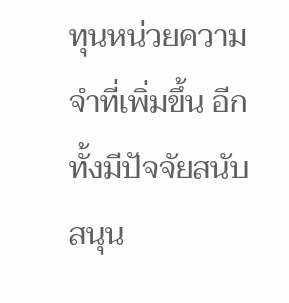ทุนหน่วยความจำที่เพิ่มขึ้น อีกทั้งมีปัจจัยสนับสนุน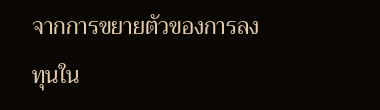จากการขยายตัวของการลงทุนใน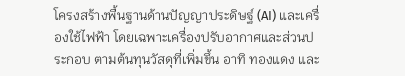โครงสร้างพื้นฐานด้านปัญญาประดิษฐ์ (AI) และเครื่องใช้ไฟฟ้า โดยเฉพาะเครื่องปรับอากาศและส่วนประกอบ ตามต้นทุนวัสดุที่เพิ่มขึ้น อาทิ ทองแดง และ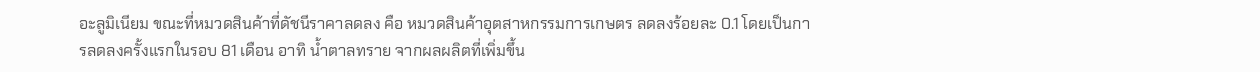อะลูมิเนียม ขณะที่หมวดสินค้าที่ดัชนีราคาลดลง คือ หมวดสินค้าอุตสาหกรรมการเกษตร ลดลงร้อยละ 0.1 โดยเป็นการลดลงครั้งแรกในรอบ 81 เดือน อาทิ น้ำตาลทราย จากผลผลิตที่เพิ่มขึ้น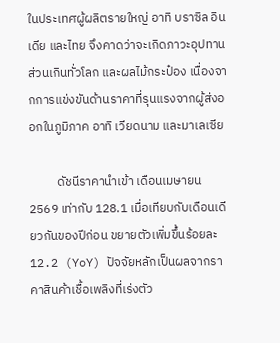ในประเทศผู้ผลิตรายใหญ่ อาทิ บราซิล อินเดีย และไทย จึงคาดว่าจะเกิดภาวะอุปทานส่วนเกินทั่วโลก และผลไม้กระป๋อง เนื่องจากการแข่งขันด้านราคาที่รุนแรงจากผู้ส่งออกในภูมิภาค อาทิ เวียดนาม และมาเลเซีย

          ดัชนีราคานำเข้า เดือนเมษายน 2569 เท่ากับ 128.1 เมื่อเทียบกับเดือนเดียวกันของปีก่อน ขยายตัวเพิ่มขึ้นร้อยละ 12.2 (YoY) ปัจจัยหลักเป็นผลจากราคาสินค้าเชื้อเพลิงที่เร่งตัว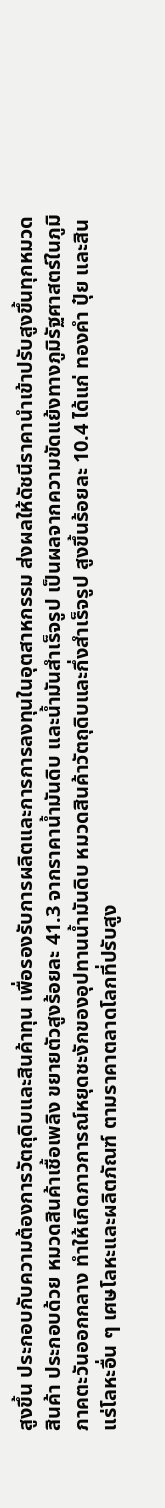สูงขึ้น ประกอบกับความต้องการวัตถุดิบและสินค้าทุน เพื่อรองรับการผลิตและการการลงทุนในอุตสาหกรรม ส่งผลให้ดัชนีราคานำเข้าปรับสูงขึ้นทุกหมวดสินค้า ประกอบด้วย หมวดสินค้าเชื้อเพลิง ขยายตัวสูงร้อยละ 41.3 จากราคาน้ำมันดิบ และน้ำมันสำเร็จรูป เป็นผลจากความขัดแย้งทางภูมิรัฐศาสตร์ในภูมิภาคตะวันออกกลาง ทำให้เกิดภาวการณ์หยุดชะงักของอุปทานน้ำมันดิบ หมวดสินค้าวัตถุดิบและกึ่งสำเร็จรูป สูงขึ้นร้อยละ 10.4 ได้แก่ ทองคำ ปุ๋ย และสินแร่โลหะอื่น ๆ เศษโลหะและผลิตภัณฑ์ ตามราคาตลาดโลกที่ปรับสูง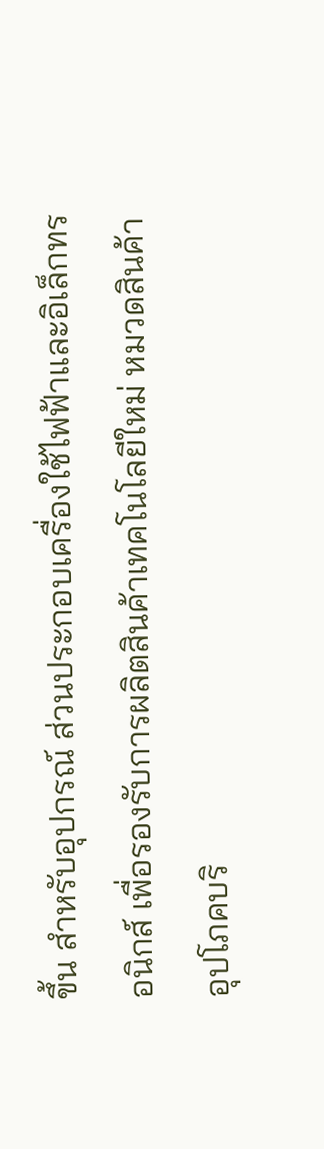ขึ้น สำหรับอุปกรณ์ ส่วนประกอบเครื่องใช้ไฟฟ้าและอิเล็กทรอนิกส์ เพื่อรองรับการผลิตสินค้าเทคโนโลยีใหม่ หมวดสินค้าอุปโภคบริ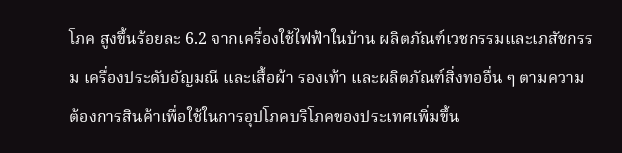โภค สูงขึ้นร้อยละ 6.2 จากเครื่องใช้ไฟฟ้าในบ้าน ผลิตภัณฑ์เวชกรรมและเภสัชกรรม เครื่องประดับอัญมณี และเสื้อผ้า รองเท้า และผลิตภัณฑ์สิ่งทออื่น ๆ ตามความต้องการสินค้าเพื่อใช้ในการอุปโภคบริโภคของประเทศเพิ่มขึ้น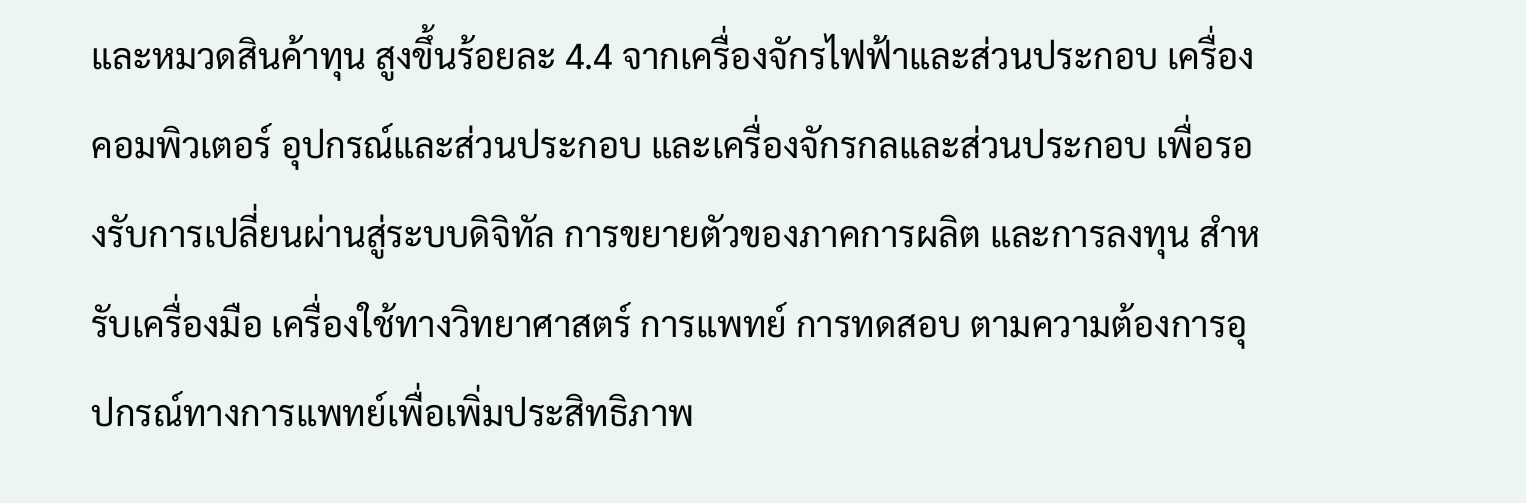และหมวดสินค้าทุน สูงขึ้นร้อยละ 4.4 จากเครื่องจักรไฟฟ้าและส่วนประกอบ เครื่องคอมพิวเตอร์ อุปกรณ์และส่วนประกอบ และเครื่องจักรกลและส่วนประกอบ เพื่อรองรับการเปลี่ยนผ่านสู่ระบบดิจิทัล การขยายตัวของภาคการผลิต และการลงทุน สำหรับเครื่องมือ เครื่องใช้ทางวิทยาศาสตร์ การแพทย์ การทดสอบ ตามความต้องการอุปกรณ์ทางการแพทย์เพื่อเพิ่มประสิทธิภาพ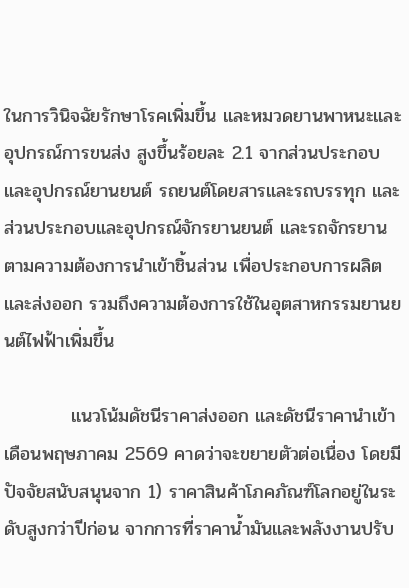ในการวินิจฉัยรักษาโรคเพิ่มขึ้น และหมวดยานพาหนะและอุปกรณ์การขนส่ง สูงขึ้นร้อยละ 2.1 จากส่วนประกอบและอุปกรณ์ยานยนต์ รถยนต์โดยสารและรถบรรทุก และส่วนประกอบและอุปกรณ์จักรยานยนต์ และรถจักรยาน ตามความต้องการนำเข้าชิ้นส่วน เพื่อประกอบการผลิตและส่งออก รวมถึงความต้องการใช้ในอุตสาหกรรมยานยนต์ไฟฟ้าเพิ่มขึ้น

          แนวโน้มดัชนีราคาส่งออก และดัชนีราคานำเข้า เดือนพฤษภาคม 2569 คาดว่าจะขยายตัวต่อเนื่อง โดยมีปัจจัยสนับสนุนจาก 1) ราคาสินค้าโภคภัณฑ์โลกอยู่ในระดับสูงกว่าปีก่อน จากการที่ราคาน้ำมันและพลังงานปรับ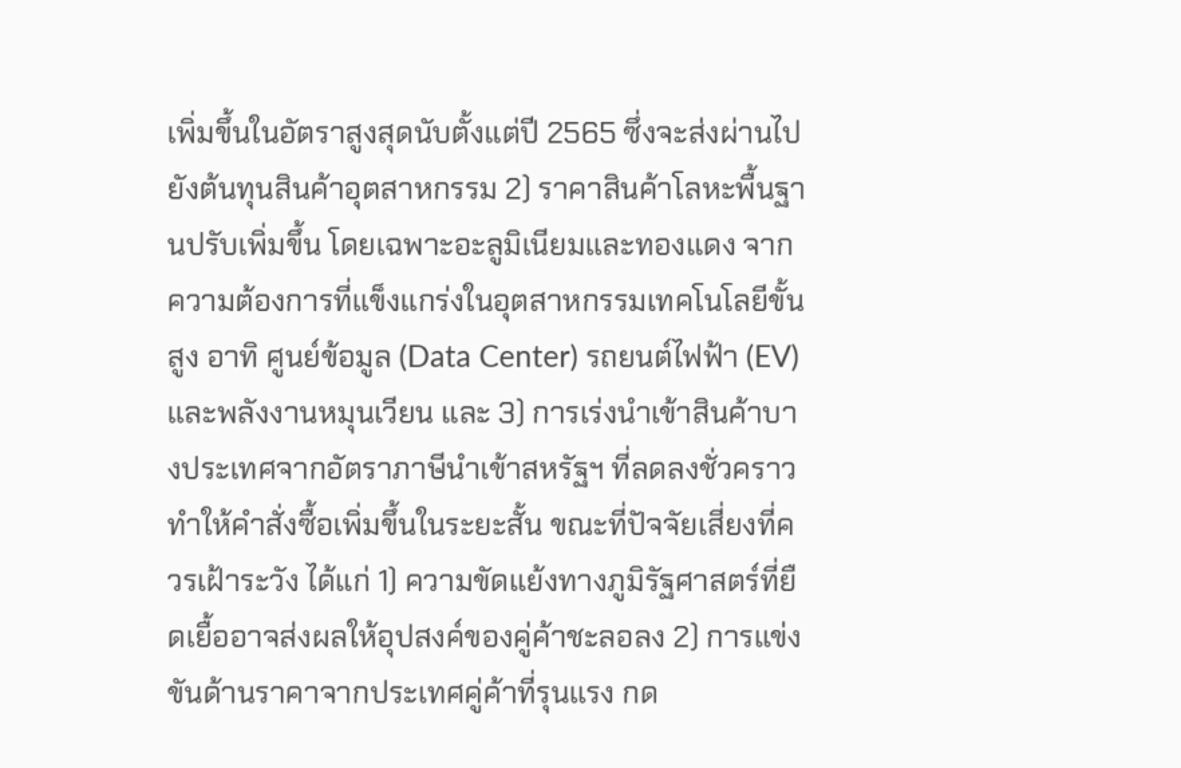เพิ่มขึ้นในอัตราสูงสุดนับตั้งแต่ปี 2565 ซึ่งจะส่งผ่านไปยังต้นทุนสินค้าอุตสาหกรรม 2) ราคาสินค้าโลหะพื้นฐานปรับเพิ่มขึ้น โดยเฉพาะอะลูมิเนียมและทองแดง จากความต้องการที่แข็งแกร่งในอุตสาหกรรมเทคโนโลยีขั้นสูง อาทิ ศูนย์ข้อมูล (Data Center) รถยนต์ไฟฟ้า (EV) และพลังงานหมุนเวียน และ 3) การเร่งนำเข้าสินค้าบางประเทศจากอัตราภาษีนำเข้าสหรัฐฯ ที่ลดลงชั่วคราว ทำให้คำสั่งซื้อเพิ่มขึ้นในระยะสั้น ขณะที่ปัจจัยเสี่ยงที่ควรเฝ้าระวัง ได้แก่ 1) ความขัดแย้งทางภูมิรัฐศาสตร์ที่ยืดเยื้ออาจส่งผลให้อุปสงค์ของคู่ค้าชะลอลง 2) การแข่งขันด้านราคาจากประเทศคู่ค้าที่รุนแรง กด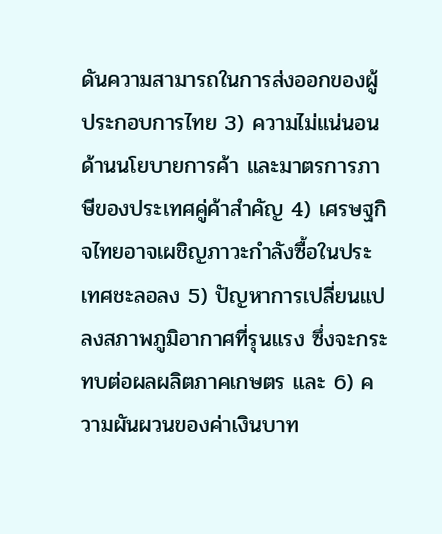ดันความสามารถในการส่งออกของผู้ประกอบการไทย 3) ความไม่แน่นอนด้านนโยบายการค้า และมาตรการภาษีของประเทศคู่ค้าสำคัญ 4) เศรษฐกิจไทยอาจเผชิญภาวะกำลังซื้อในประเทศชะลอลง 5) ปัญหาการเปลี่ยนแปลงสภาพภูมิอากาศที่รุนแรง ซึ่งจะกระทบต่อผลผลิตภาคเกษตร และ 6) ความผันผวนของค่าเงินบาท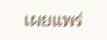เผยแพร่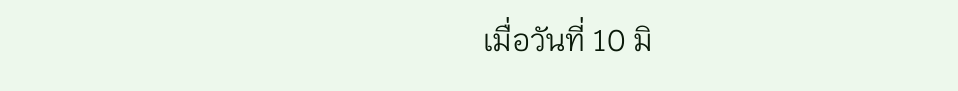เมื่อวันที่ 10 มิ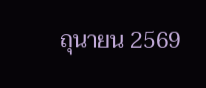ถุนายน 2569